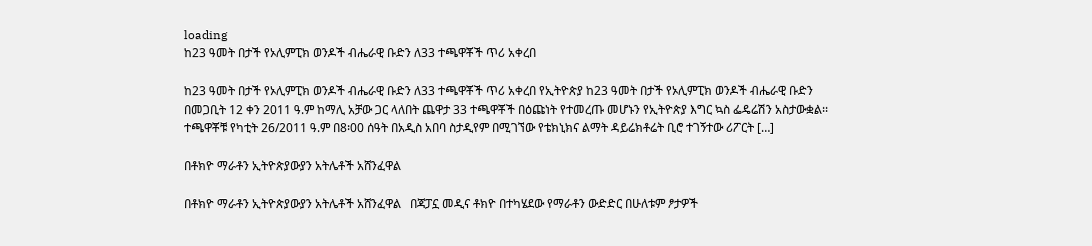loading
ከ23 ዓመት በታች የኦሊምፒክ ወንዶች ብሔራዊ ቡድን ለ33 ተጫዋቾች ጥሪ አቀረበ

ከ23 ዓመት በታች የኦሊምፒክ ወንዶች ብሔራዊ ቡድን ለ33 ተጫዋቾች ጥሪ አቀረበ የኢትዮጵያ ከ23 ዓመት በታች የኦሊምፒክ ወንዶች ብሔራዊ ቡድን በመጋቢት 12 ቀን 2011 ዓ.ም ከማሊ አቻው ጋር ላለበት ጨዋታ 33 ተጫዋቾች በዕጩነት የተመረጡ መሆኑን የኢትዮጵያ እግር ኳስ ፌዴሬሽን አስታውቋል፡፡ ተጫዋቾቹ የካቲት 26/2011 ዓ.ም በ8፡00 ሰዓት በአዲስ አበባ ስታዲየም በሚገኘው የቴክኒክና ልማት ዳይሬክቶሬት ቢሮ ተገኝተው ሪፖርት […]

በቶክዮ ማራቶን ኢትዮጵያውያን አትሌቶች አሸንፈዋል

በቶክዮ ማራቶን ኢትዮጵያውያን አትሌቶች አሸንፈዋል   በጃፓኗ መዲና ቶክዮ በተካሄደው የማራቶን ውድድር በሁለቱም ፆታዎች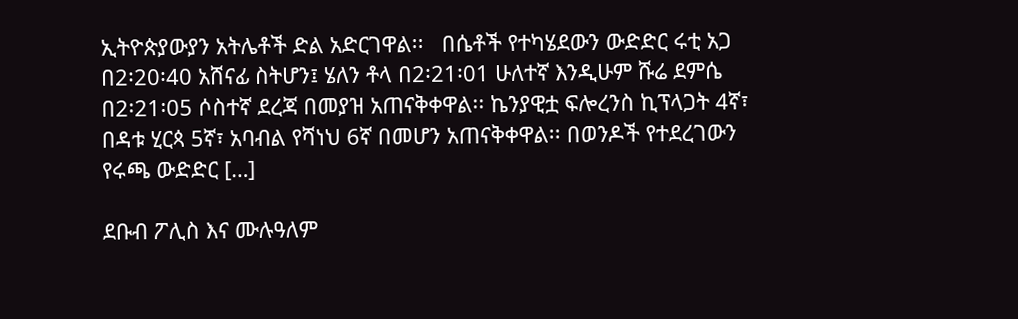ኢትዮጵያውያን አትሌቶች ድል አድርገዋል፡፡   በሴቶች የተካሄደውን ውድድር ሩቲ አጋ በ2፡20፡40 አሸናፊ ስትሆን፤ ሄለን ቶላ በ2፡21፡01 ሁለተኛ እንዲሁም ሹሬ ደምሴ በ2፡21፡05 ሶስተኛ ደረጃ በመያዝ አጠናቅቀዋል፡፡ ኬንያዊቷ ፍሎረንስ ኪፕላጋት 4ኛ፣ በዳቱ ሂርጳ 5ኛ፣ አባብል የሻነህ 6ኛ በመሆን አጠናቅቀዋል፡፡ በወንዶች የተደረገውን የሩጫ ውድድር […]

ደቡብ ፖሊስ እና ሙሉዓለም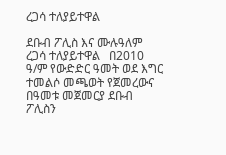ረጋሳ ተለያይተዋል

ደቡብ ፖሊስ እና ሙሉዓለም ረጋሳ ተለያይተዋል   በ2010 ዓ/ም የውድድር ዓመት ወደ እግር ተመልሶ መጫወት የጀመረውና በዓመቱ መጀመርያ ደቡብ ፖሊስን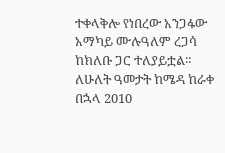ተቀላቅሎ የነበረው አንጋፋው አማካይ ሙሉዓለም ረጋሳ ከክለቡ ጋር ተለያይቷል። ለሁለት ዓመታት ከሜዳ ከራቀ በኋላ 2010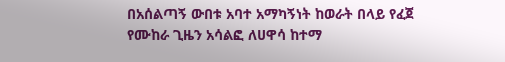በአሰልጣኝ ውበቱ አባተ አማካኝነት ከወራት በላይ የፈጀ የሙከራ ጊዜን አሳልፎ ለሀዋሳ ከተማ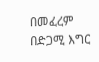በመፈረም በድጋሚ እግር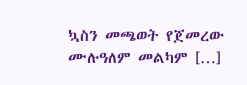ኳስን መጫወት የጀመረው ሙሉዓለም መልካም […]